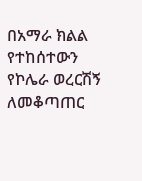በአማራ ክልል የተከሰተውን የኮሌራ ወረርሽኝ ለመቆጣጠር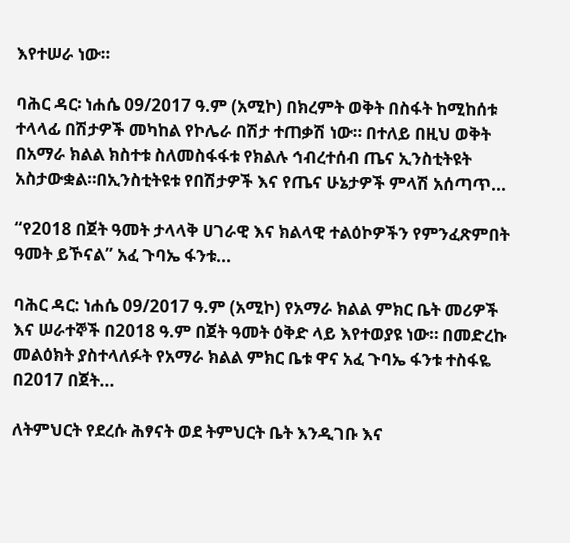እየተሠራ ነው።

ባሕር ዳር፡ ነሐሴ 09/2017 ዓ.ም (አሚኮ) በክረምት ወቅት በስፋት ከሚከሰቱ ተላላፊ በሽታዎች መካከል የኮሌራ በሽታ ተጠቃሽ ነው። በተለይ በዚህ ወቅት በአማራ ክልል ክስተቱ ስለመስፋፋቱ የክልሉ ኅብረተሰብ ጤና ኢንስቲትዩት አስታውቋል።በኢንስቲትዩቱ የበሽታዎች እና የጤና ሁኔታዎች ምላሽ አሰጣጥ...

“የ2018 በጀት ዓመት ታላላቅ ሀገራዊ እና ክልላዊ ተልዕኮዎችን የምንፈጽምበት ዓመት ይኾናል” አፈ ጉባኤ ፋንቱ...

ባሕር ዳር: ነሐሴ 09/2017 ዓ.ም (አሚኮ) የአማራ ክልል ምክር ቤት መሪዎች እና ሠራተኞች በ2018 ዓ.ም በጀት ዓመት ዕቅድ ላይ እየተወያዩ ነው። በመድረኩ መልዕክት ያስተላለፉት የአማራ ክልል ምክር ቤቱ ዋና አፈ ጉባኤ ፋንቱ ተስፋዬ በ2017 በጀት...

ለትምህርት የደረሱ ሕፃናት ወደ ትምህርት ቤት እንዲገቡ እና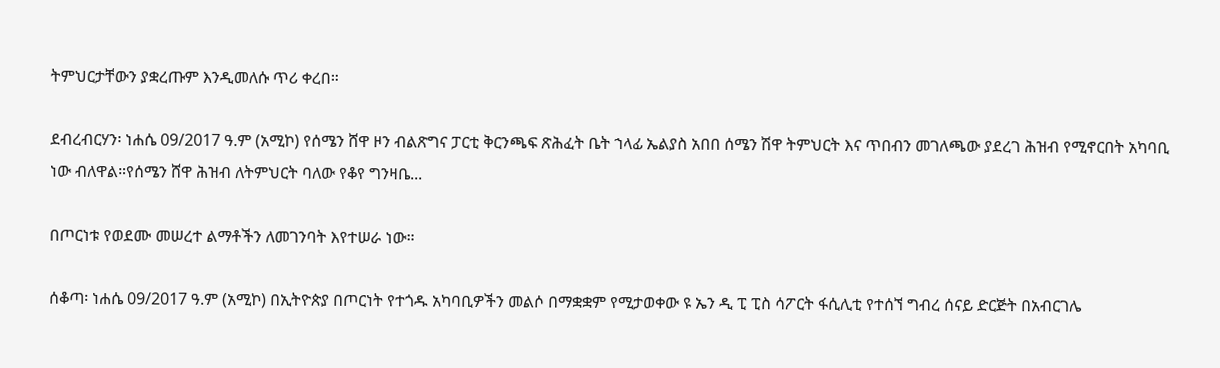ትምህርታቸውን ያቋረጡም እንዲመለሱ ጥሪ ቀረበ።

ደብረብርሃን፡ ነሐሴ 09/2017 ዓ.ም (አሚኮ) የሰሜን ሸዋ ዞን ብልጽግና ፓርቲ ቅርንጫፍ ጽሕፈት ቤት ኀላፊ ኤልያስ አበበ ሰሜን ሽዋ ትምህርት እና ጥበብን መገለጫው ያደረገ ሕዝብ የሚኖርበት አካባቢ ነው ብለዋል።የሰሜን ሸዋ ሕዝብ ለትምህርት ባለው የቆየ ግንዛቤ...

በጦርነቱ የወደሙ መሠረተ ልማቶችን ለመገንባት እየተሠራ ነው።

ሰቆጣ፡ ነሐሴ 09/2017 ዓ.ም (አሚኮ) በኢትዮጵያ በጦርነት የተጎዱ አካባቢዎችን መልሶ በማቋቋም የሚታወቀው ዩ ኤን ዲ ፒ ፒስ ሳፖርት ፋሲሊቲ የተሰኘ ግብረ ሰናይ ድርጅት በአብርገሌ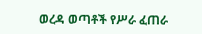ወረዳ ወጣቶች የሥራ ፈጠራ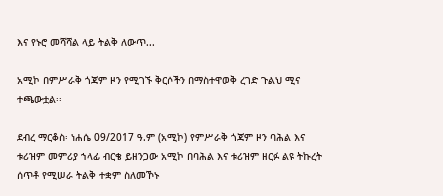እና የኑሮ መሻሻል ላይ ትልቅ ለውጥ...

አሚኮ በምሥራቅ ጎጃም ዞን የሚገኙ ቅርሶችን በማስተዋወቅ ረገድ ጉልህ ሚና ተጫውቷል፡፡

ደብረ ማርቆስ፡ ነሐሴ 09/2017 ዓ.ም (አሚኮ) የምሥራቅ ጎጃም ዞን ባሕል እና ቱሪዝም መምሪያ ኀላፊ ብርቄ ይዘንጋው አሚኮ በባሕል እና ቱሪዝም ዘርፉ ልዩ ትኩረት ሰጥቶ የሚሠራ ትልቅ ተቋም ስለመኾኑ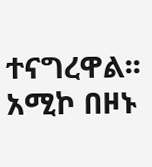ተናግረዋል፡፡ አሚኮ በዞኑ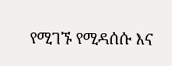የሚገኙ የሚዳሰሱ እና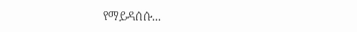የማይዳሰሱ...